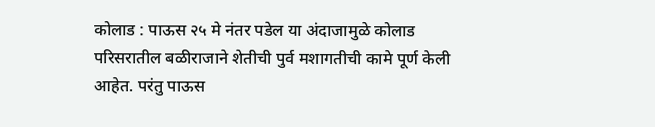कोलाड : पाऊस २५ मे नंतर पडेल या अंदाजामुळे कोलाड परिसरातील बळीराजाने शेतीची पुर्व मशागतीची कामे पूर्ण केली आहेत. परंतु पाऊस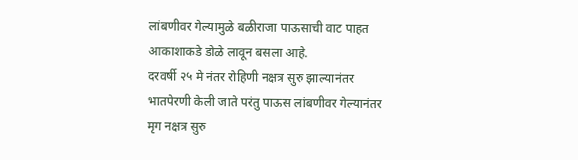लांबणीवर गेल्यामुळे बळीराजा पाऊसाची वाट पाहत आकाशाकडे डोळे लावून बसला आहे.
दरवर्षी २५ मे नंतर रोहिणी नक्षत्र सुरु झाल्यानंतर भातपेरणी केली जाते परंतु पाऊस लांबणीवर गेल्यानंतर मृग नक्षत्र सुरु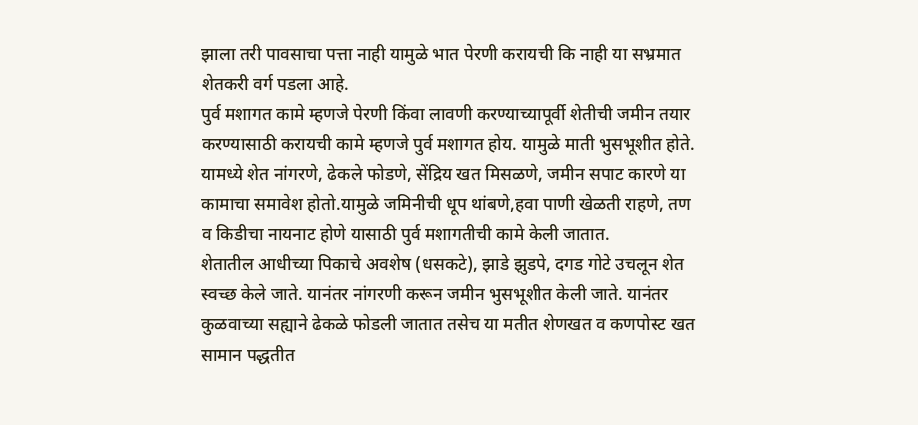झाला तरी पावसाचा पत्ता नाही यामुळे भात पेरणी करायची कि नाही या सभ्रमात शेतकरी वर्ग पडला आहे.
पुर्व मशागत कामे म्हणजे पेरणी किंवा लावणी करण्याच्यापूर्वी शेतीची जमीन तयार करण्यासाठी करायची कामे म्हणजे पुर्व मशागत होय. यामुळे माती भुसभूशीत होते. यामध्ये शेत नांगरणे, ढेकले फोडणे, सेंद्रिय खत मिसळणे, जमीन सपाट कारणे या कामाचा समावेश होतो.यामुळे जमिनीची धूप थांबणे,हवा पाणी खेळती राहणे, तण व किडीचा नायनाट होणे यासाठी पुर्व मशागतीची कामे केली जातात.
शेतातील आधीच्या पिकाचे अवशेष (धसकटे), झाडे झुडपे, दगड गोटे उचलून शेत स्वच्छ केले जाते. यानंतर नांगरणी करून जमीन भुसभूशीत केली जाते. यानंतर कुळवाच्या सह्याने ढेकळे फोडली जातात तसेच या मतीत शेणखत व कणपोस्ट खत सामान पद्धतीत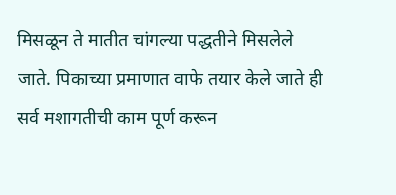मिसळून ते मातीत चांगल्या पद्धतीने मिसलेले जाते. पिकाच्या प्रमाणात वाफे तयार केले जाते ही सर्व मशागतीची काम पूर्ण करून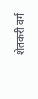शेतकरी वर्ग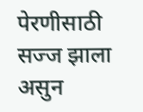पेरणीसाठी सज्ज झाला असुन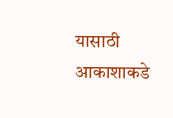यासाठी आकाशाकडे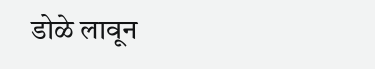डोळे लावून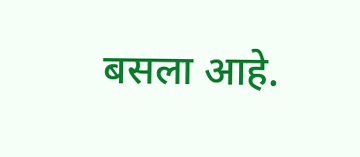बसला आहे.